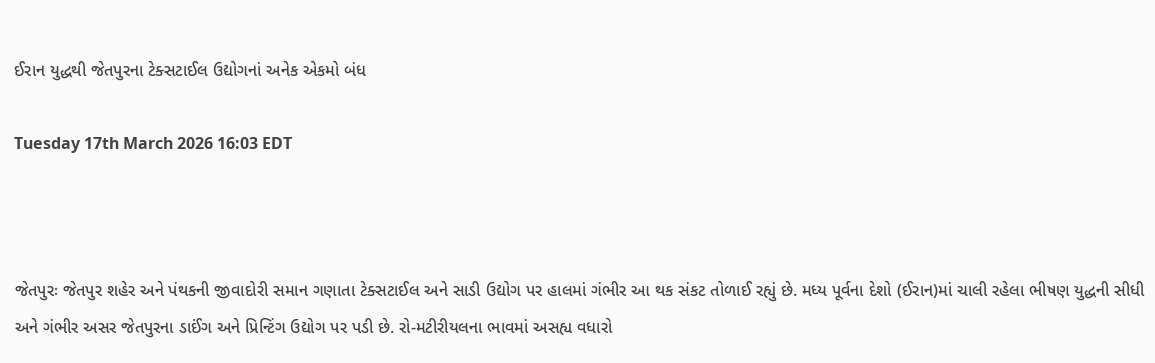ઈરાન યુદ્ધથી જેતપુરના ટેક્સટાઈલ ઉદ્યોગનાં અનેક એકમો બંધ

Tuesday 17th March 2026 16:03 EDT



જેતપુરઃ જેતપુર શહેર અને પંથકની જીવાદોરી સમાન ગણાતા ટેક્સટાઈલ અને સાડી ઉદ્યોગ પર હાલમાં ગંભીર આ થક સંકટ તોળાઈ રહ્યું છે. મધ્ય પૂર્વના દેશો (ઈરાન)માં ચાલી રહેલા ભીષણ યુદ્ધની સીધી અને ગંભીર અસર જેતપુરના ડાઈંગ અને પ્રિન્ટિંગ ઉદ્યોગ પર પડી છે. રો-મટીરીયલના ભાવમાં અસહ્ય વધારો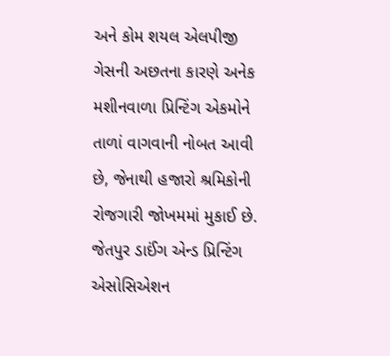અને કોમ શયલ એલપીજી ગેસની અછતના કારણે અનેક મશીનવાળા પ્રિન્ટિંગ એકમોને તાળાં વાગવાની નોબત આવી છે, જેનાથી હજારો શ્રમિકોની રોજગારી જોખમમાં મુકાઈ છે.
જેતપુર ડાઈંગ એન્ડ પ્રિન્ટિંગ એસોસિએશન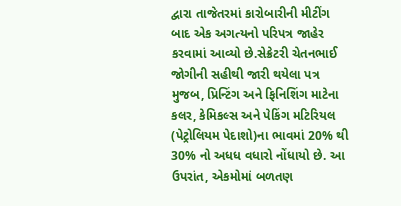દ્વારા તાજેતરમાં કારોબારીની મીટીંગ બાદ એક અગત્યનો પરિપત્ર જાહેર કરવામાં આવ્યો છે.સેક્રેટરી ચેતનભાઈ જોગીની સહીથી જારી થયેલા પત્ર મુજબ, પ્રિન્ટિંગ અને ફિનિશિંગ માટેના કલર, કેમિકલ્સ અને પેકિંગ મટિરિયલ (પેટ્રોલિયમ પેદાશો)ના ભાવમાં 20% થી 30% નો અધધ વધારો નોંધાયો છે. આ ઉપરાંત, એકમોમાં બળતણ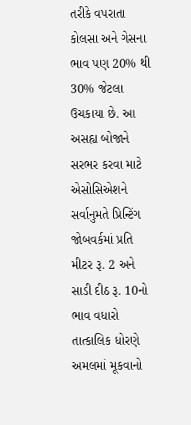તરીકે વપરાતા કોલસા અને ગેસના ભાવ પણ 20% થી 30% જેટલા ઉચકાયા છે. આ અસહ્ય બોજાને સરભર કરવા માટે એસોસિએશને સર્વાનુમતે પ્રિન્ટિંગ જોબવર્કમાં પ્રતિ મીટર રૂ. 2 અને સાડી દીઠ રૂ. 10નો ભાવ વધારો તાત્કાલિક ધોરણે અમલમાં મૂકવાનો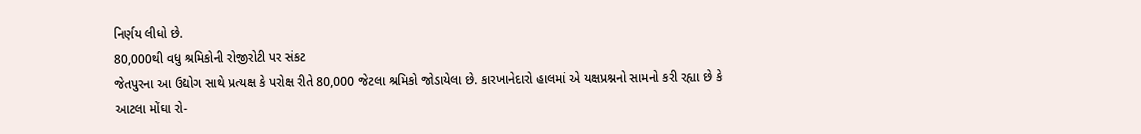નિર્ણય લીધો છે.
80,000થી વધુ શ્રમિકોની રોજીરોટી પર સંકટ
જેતપુરના આ ઉદ્યોગ સાથે પ્રત્યક્ષ કે પરોક્ષ રીતે 80,000 જેટલા શ્રમિકો જોડાયેલા છે. કારખાનેદારો હાલમાં એ યક્ષપ્રશ્નનો સામનો કરી રહ્યા છે કે આટલા મોંઘા રો-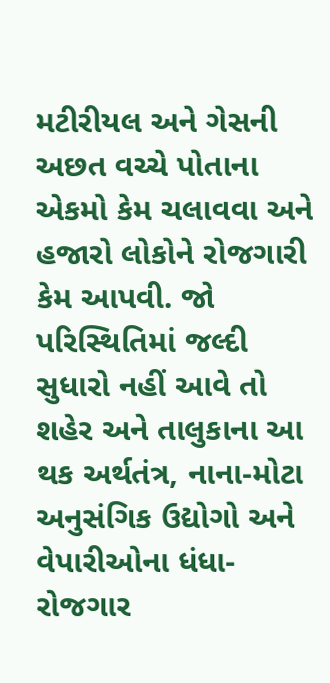મટીરીયલ અને ગેસની અછત વચ્ચે પોતાના એકમો કેમ ચલાવવા અને હજારો લોકોને રોજગારી કેમ આપવી. જો પરિસ્થિતિમાં જલ્દી સુધારો નહીં આવે તો શહેર અને તાલુકાના આ થક અર્થતંત્ર, નાના-મોટા અનુસંગિક ઉદ્યોગો અને વેપારીઓના ધંધા-રોજગાર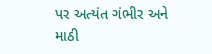પર અત્યંત ગંભીર અને માઠી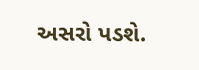અસરો પડશે.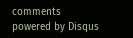comments powered by Disqus